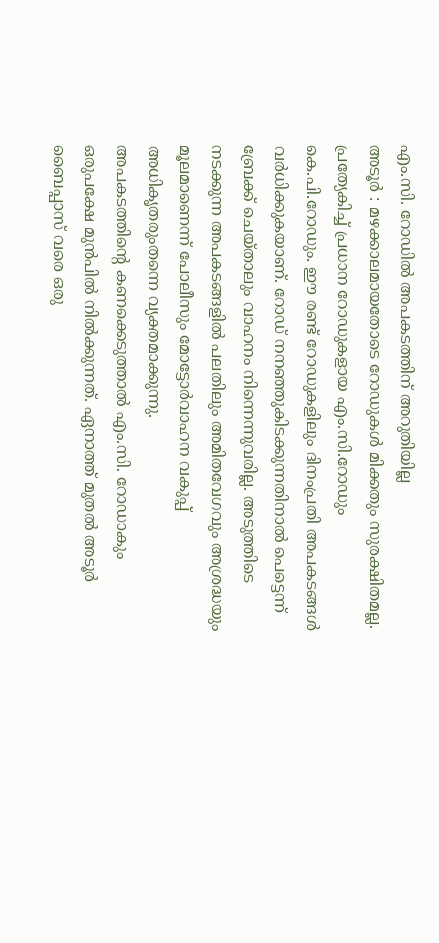എം.സി. റോഡിൽ അപകടത്തിന് അറുതിയില്ല
അടൂർ : മഴക്കാലമായതോടെ റോഡുകൾ മിക്കതും സുരക്ഷിതമല്ല. പ്രത്യേകിച്ച് പ്രധാന റോഡുകളായ എം.സി.റോഡും കെ.പി.റോഡും. ഈ രണ്ട് റോഡുകളിലും ദിനംപ്രതി അപകടങ്ങൾ വർധിക്കുകയാണ്. റോഡ് നനഞ്ഞുകിടക്കുന്നതിനാൽ പെട്ടെന്ന് ബ്രേക്ക് ചെയ്താലും വാഹനം നിന്നെന്നുവരില്ല. അടുത്തിടെ നടക്കുന്ന അപകടങ്ങളിൽ പലതിലും അമിതവേഗവും അശ്രദ്ധയും മൂലമാണെന്ന് പോലീസും മോട്ടോർവാഹന വകുപ്പ് അധികൃതരുംതന്നെ വ്യക്തമാക്കുന്നു.
അപകടത്തിന്റെ കണക്കെടുത്താൽ എം.സി. റോഡാകും ഒരുപക്ഷേ മുൻപിൽ നിൽക്കുന്നത്. ഏനാത്ത് മുതൽ അടൂർ ബൈപ്പാസ് വരെ ഒരു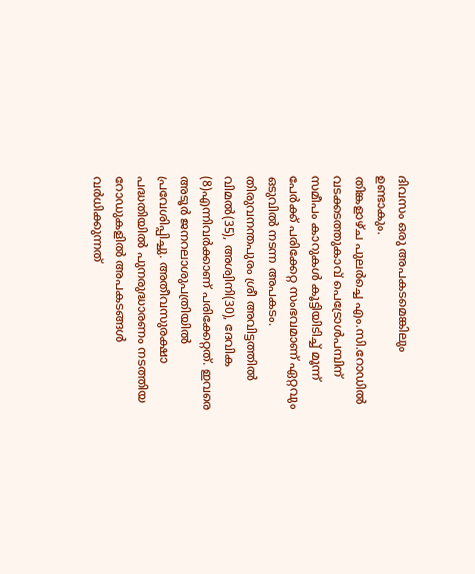ദിവസം ഒരു അപകടമെങ്കിലും ഉണ്ടാകും.
തിങ്കളാഴ്ച പുലർച്ചെ എം.സി.റോഡിൽ വടക്കടത്തുകാവ് പെട്രോൾപമ്പിന് സമീപം കാറുകൾ കൂട്ടിയിടിച്ച് മൂന്ന് പേർക്ക് പരിക്കേറ്റ സംഭവമാണ് ഏറ്റവും ഒടുവിൽ നടന്ന അപകടം. തിരുവനന്തപുരം ശ്രീ അവിട്ടത്തിൽ വിമൽ(35), അശ്വിനി(30), ദേവിക (8)എന്നിവർക്കാണ് പരിക്കേറ്റത്. ഇവരെ അടൂർ ജനറലാശുപത്രിയിൽ പ്രവേശിപ്പിച്ചു. അതീവസുരക്ഷാ പദ്ധതിയിൽ പുനരുദ്ധാരണം നടത്തിയ റോഡുകളിൽ അപകടങ്ങൾ വർധിക്കുന്നത്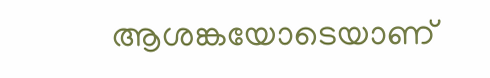ആശങ്കയോടെയാണ്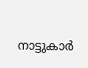നാട്ടുകാർ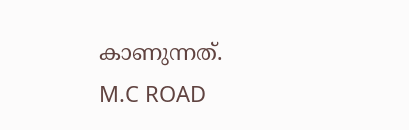കാണുന്നത്.
M.C ROAD